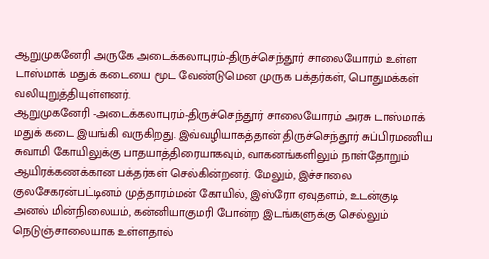ஆறுமுகனேரி அருகே அடைக்கலாபுரம்-திருச்செந்தூர் சாலையோரம் உள்ள டாஸ்மாக் மதுக் கடையை மூட வேண்டுமென முருக பக்தர்கள், பொதுமக்கள் வலியுறுத்தியுள்ளனர்.
ஆறுமுகனேரி -அடைக்கலாபுரம்-திருச்செந்தூர் சாலையோரம் அரசு டாஸ்மாக் மதுக் கடை இயங்கி வருகிறது. இவ்வழியாகத்தான் திருச்செந்தூர் சுப்பிரமணிய சுவாமி கோயிலுக்கு பாதயாத்திரையாகவும், வாகனங்களிலும் நாள்தோறும் ஆயிரக்கணக்கான பக்தர்கள் செல்கின்றனர். மேலும், இச்சாலை குலசேகரன்பட்டினம் முத்தாரம்மன் கோயில், இஸ்ரோ ஏவுதளம், உடன்குடி அனல் மின்நிலையம், கன்னியாகுமரி போன்ற இடங்களுக்கு செல்லும் நெடுஞ்சாலையாக உள்ளதால்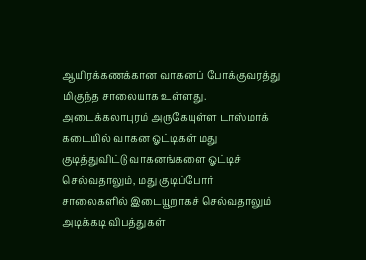ஆயிரக்கணக்கான வாகனப் போக்குவரத்து மிகுந்த சாலையாக உள்ளது.
அடைக்கலாபுரம் அருகேயுள்ள டாஸ்மாக் கடையில் வாகன ஓட்டிகள் மது குடித்துவிட்டு வாகனங்களை ஓட்டிச் செல்வதாலும், மது குடிப்போர் சாலைகளில் இடையூறாகச் செல்வதாலும் அடிக்கடி விபத்துகள்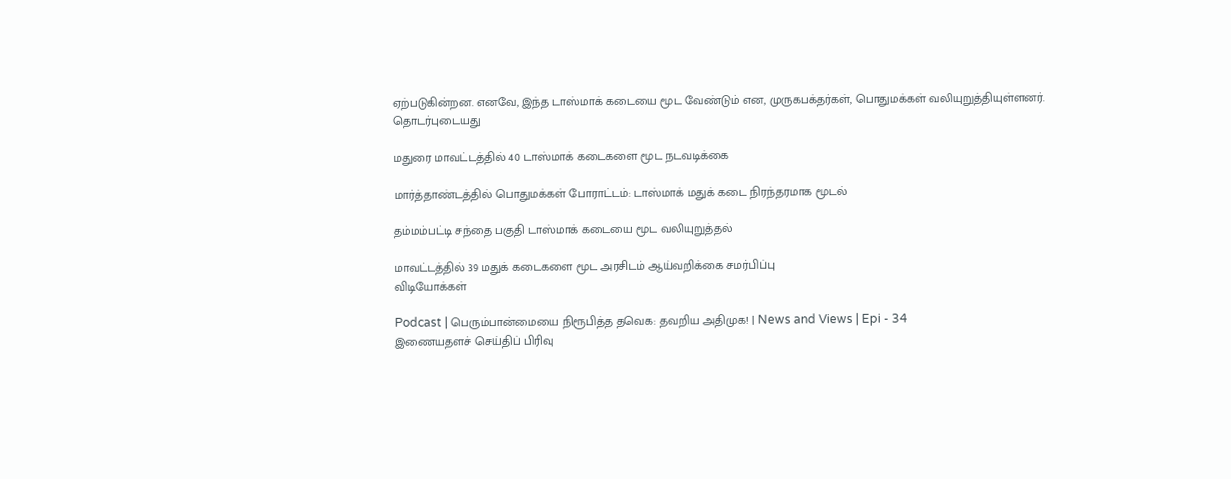ஏற்படுகின்றன. எனவே, இந்த டாஸ்மாக் கடையை மூட வேண்டும் என, முருகபக்தர்கள், பொதுமக்கள் வலியுறுத்தியுள்ளனர்.
தொடர்புடையது

மதுரை மாவட்டத்தில் 40 டாஸ்மாக் கடைகளை மூட நடவடிக்கை

மார்த்தாண்டத்தில் பொதுமக்கள் போராட்டம்: டாஸ்மாக் மதுக் கடை நிரந்தரமாக மூடல்

தம்மம்பட்டி சந்தை பகுதி டாஸ்மாக் கடையை மூட வலியுறுத்தல்

மாவட்டத்தில் 39 மதுக் கடைகளை மூட அரசிடம் ஆய்வறிக்கை சமர்பிப்பு
விடியோக்கள்

Podcast | பெரும்பான்மையை நிரூபித்த தவெக: தவறிய அதிமுக! | News and Views | Epi - 34
இணையதளச் செய்திப் பிரிவு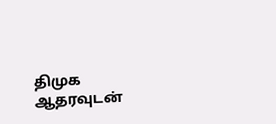திமுக ஆதரவுடன்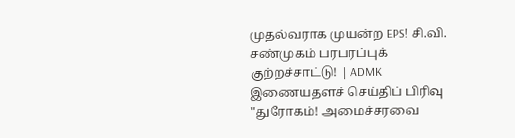முதல்வராக முயன்ற EPS! சி.வி. சண்முகம் பரபரப்புக் குற்றச்சாட்டு! | ADMK
இணையதளச் செய்திப் பிரிவு
"துரோகம்! அமைச்சரவை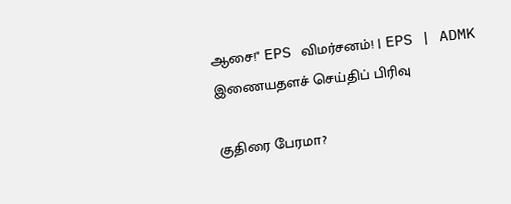ஆசை!" EPS விமர்சனம்! | EPS | ADMK
இணையதளச் செய்திப் பிரிவு

குதிரை பேரமா?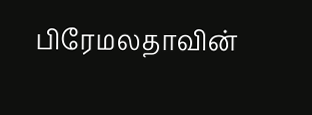பிரேமலதாவின்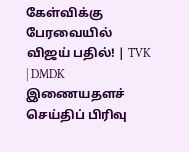கேள்விக்கு பேரவையில் விஜய் பதில்! | TVK | DMDK
இணையதளச் செய்திப் பிரிவு